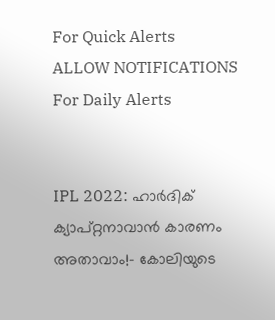For Quick Alerts
ALLOW NOTIFICATIONS
For Daily Alerts


IPL 2022: ഹാര്‍ദിക് ക്യാപ്റ്റനാവാന്‍ കാരണം അതാവാം!- കോലിയുടെ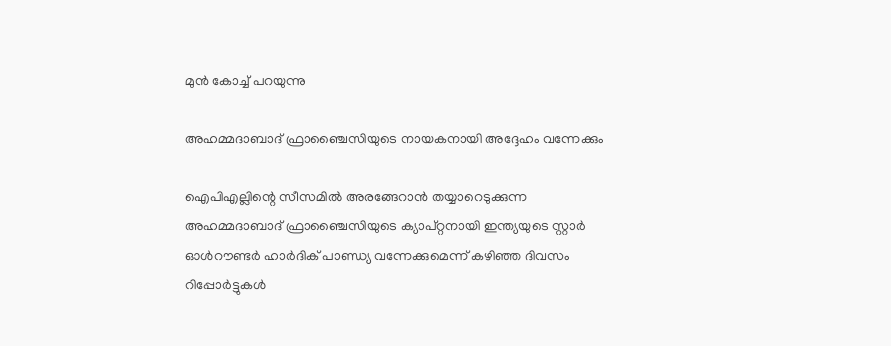മുന്‍ കോച്ച് പറയുന്നു

അഹമ്മദാബാദ് ഫ്രാഞ്ചൈസിയുടെ നായകനായി അദ്ദേഹം വന്നേക്കും

ഐപിഎല്ലിന്റെ സീസമില്‍ അരങ്ങേറാന്‍ തയ്യാറെടുക്കുന്ന അഹമ്മദാബാദ് ഫ്രാഞ്ചൈസിയുടെ ക്യാപ്റ്റനായി ഇന്ത്യയുടെ സ്റ്റാര്‍ ഓള്‍റൗണ്ടര്‍ ഹാര്‍ദിക് പാണ്ഡ്യ വന്നേക്കുമെന്ന് കഴിഞ്ഞ ദിവസം റിപ്പോര്‍ട്ടുകള്‍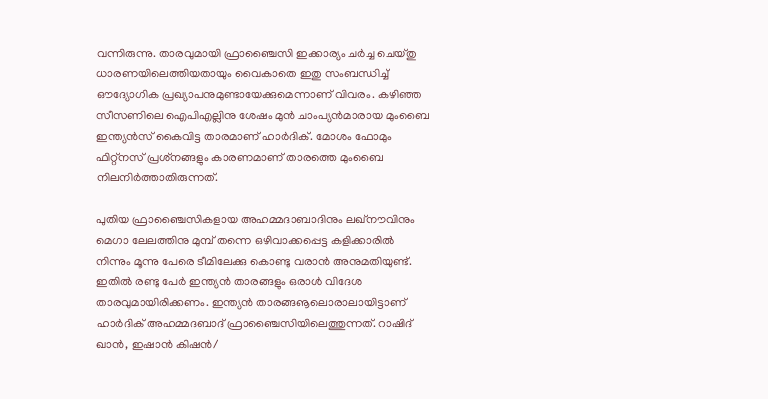വന്നിരുന്നു. താരവുമായി ഫ്രാഞ്ചൈസി ഇക്കാര്യം ചര്‍ച്ച ചെയ്തു ധാരണയിലെത്തിയതായും വൈകാതെ ഇതു സംബന്ധിച്ച് ഔദ്യോഗിക പ്രഖ്യാപനുമുണ്ടായേക്കുമെന്നാണ് വിവരം. കഴിഞ്ഞ സീസണിലെ ഐപിഎല്ലിനു ശേഷം മുന്‍ ചാംപ്യന്‍മാരായ മുംബൈ ഇന്ത്യന്‍സ് കൈവിട്ട താരമാണ് ഹാര്‍ദിക്. മോശം ഫോമും ഫിറ്റ്‌നസ് പ്രശ്‌നങ്ങളും കാരണമാണ് താരത്തെ മുംബൈ നിലനിര്‍ത്താതിരുന്നത്.

പുതിയ ഫ്രാഞ്ചൈസികളായ അഹമ്മദാബാദിനും ലഖ്‌നൗവിനും മെഗാ ലേലത്തിനു മുമ്പ് തന്നെ ഒഴിവാക്കപ്പെട്ട കളിക്കാരില്‍ നിന്നും മൂന്നു പേരെ ടീമിലേക്കു കൊണ്ടു വരാന്‍ അനുമതിയുണ്ട്. ഇതില്‍ രണ്ടു പേര്‍ ഇന്ത്യന്‍ താരങ്ങളും ഒരാള്‍ വിദേശ താരവുമായിരിക്കണം. ഇന്ത്യന്‍ താരങ്ങൡലൊരാലായിട്ടാണ് ഹാര്‍ദിക് അഹമ്മദബാദ് ഫ്രാഞ്ചൈസിയിലെത്തുന്നത്. റാഷിദ് ഖാന്‍, ഇഷാന്‍ കിഷന്‍/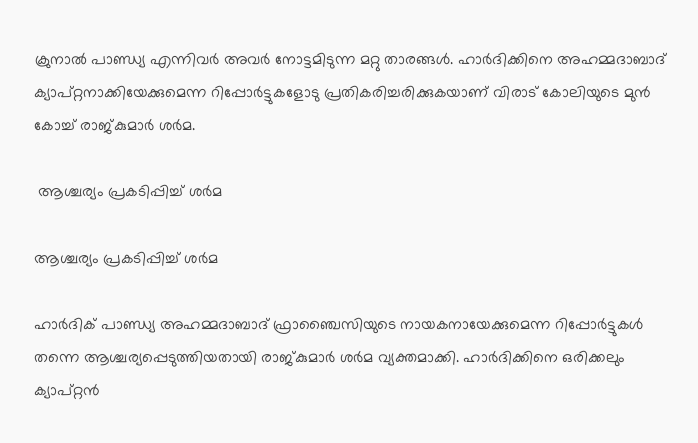ക്രുനാല്‍ പാണ്ഡ്യ എന്നിവര്‍ അവര്‍ നോട്ടമിടുന്ന മറ്റു താരങ്ങള്‍. ഹാര്‍ദിക്കിനെ അഹമ്മദാബാദ് ക്യാപ്റ്റനാക്കിയേക്കുമെന്ന റിപ്പോര്‍ട്ടുകളോടു പ്രതികരിച്ചരിക്കുകയാണ് വിരാട് കോലിയുടെ മുന്‍ കോച്ച് രാജ്കുമാര്‍ ശര്‍മ.

 ആശ്ചര്യം പ്രകടിപ്പിച്ച് ശര്‍മ

ആശ്ചര്യം പ്രകടിപ്പിച്ച് ശര്‍മ

ഹാര്‍ദിക് പാണ്ഡ്യ അഹമ്മദാബാദ് ഫ്രാഞ്ചൈസിയുടെ നായകനായേക്കുമെന്ന റിപ്പോര്‍ട്ടുകള്‍ തന്നെ ആശ്ചര്യപ്പെടുത്തിയതായി രാജ്കുമാര്‍ ശര്‍മ വ്യക്തമാക്കി. ഹാര്‍ദിക്കിനെ ഒരിക്കലും ക്യാപ്റ്റന്‍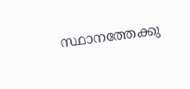സ്ഥാനത്തേക്കു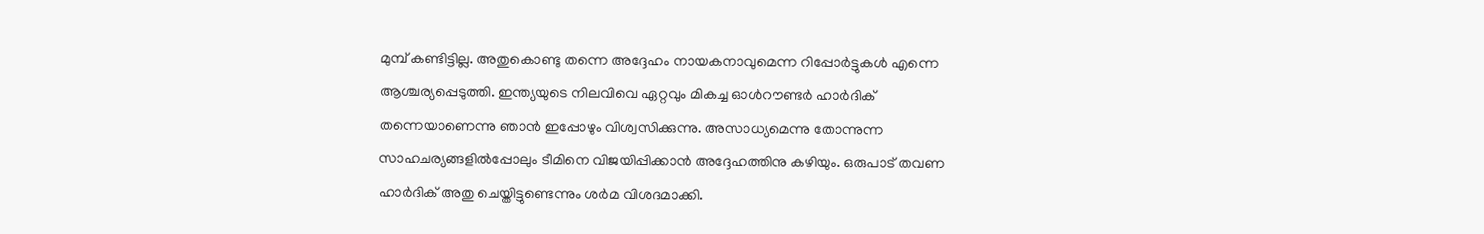മുമ്പ് കണ്ടിട്ടില്ല. അതുകൊണ്ടു തന്നെ അദ്ദേഹം നായകനാവുമെന്ന റിപ്പോര്‍ട്ടുകള്‍ എന്നെ ആശ്ചര്യപ്പെടുത്തി. ഇന്ത്യയുടെ നിലവിവെ ഏറ്റവും മികച്ച ഓള്‍റൗണ്ടര്‍ ഹാര്‍ദിക് തന്നെയാണെന്നു ഞാന്‍ ഇപ്പോഴും വിശ്വസിക്കുന്നു. അസാധ്യമെന്നു തോന്നുന്ന സാഹചര്യങ്ങളില്‍പ്പോലും ടീമിനെ വിജയിപ്പിക്കാന്‍ അദ്ദേഹത്തിനു കഴിയും. ഒരുപാട് തവണ ഹാര്‍ദിക് അതു ചെയ്തിട്ടുണ്ടെന്നും ശര്‍മ വിശദമാക്കി.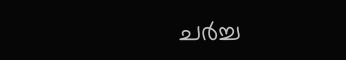ചര്‍ച്ച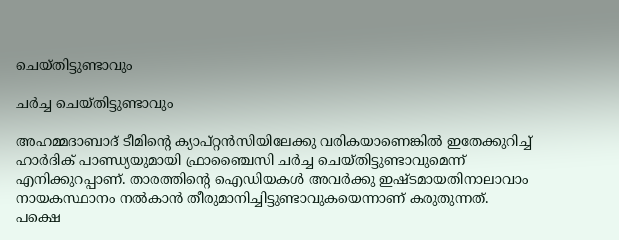ചെയ്തിട്ടുണ്ടാവും

ചര്‍ച്ച ചെയ്തിട്ടുണ്ടാവും

അഹമ്മദാബാദ് ടീമിന്റെ ക്യാപ്റ്റന്‍സിയിലേക്കു വരികയാണെങ്കില്‍ ഇതേക്കുറിച്ച് ഹാര്‍ദിക് പാണ്ഡ്യയുമായി ഫ്രാഞ്ചൈസി ചര്‍ച്ച ചെയ്തിട്ടുണ്ടാവുമെന്ന് എനിക്കുറപ്പാണ്. താരത്തിന്റെ ഐഡിയകള്‍ അവര്‍ക്കു ഇഷ്ടമായതിനാലാവാം നായകസ്ഥാനം നല്‍കാന്‍ തീരുമാനിച്ചിട്ടുണ്ടാവുകയെന്നാണ് കരുതുന്നത്.
പക്ഷെ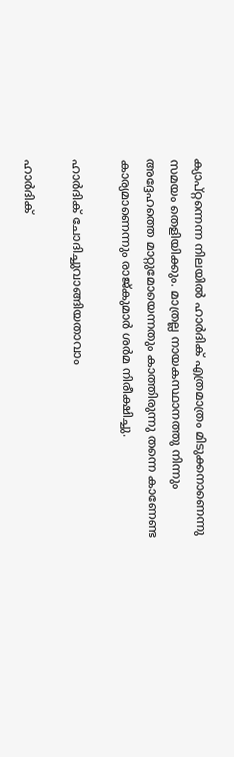ക്യാപ്റ്റന്നെന്ന നിലയില്‍ ഹാര്‍ദിക് എത്രമാത്രം മിടുക്കനാണെന്നു സമയം തെളിയിക്കും. മാത്രല്ല നായകസ്ഥാനത്തു നിന്നും അദ്ദേഹത്തെ മാറ്റുമോയെന്നതും കാത്തിരുന്നു തന്നെ കാണേണ്ട കാര്യമാണെന്നും രാജ്കുമാര്‍ ശര്‍മ നിരീക്ഷിച്ചു.

ഹാര്‍ദിക് ചോദിച്ചുവാങ്ങിയതാവാം

ഹാര്‍ദിക്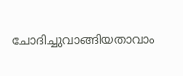ചോദിച്ചുവാങ്ങിയതാവാം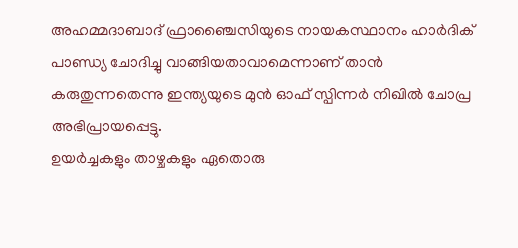അഹമ്മദാബാദ് ഫ്രാഞ്ചൈസിയുടെ നായകസ്ഥാനം ഹാര്‍ദിക് പാണ്ഡ്യ ചോദിച്ചു വാങ്ങിയതാവാമെന്നാണ് താന്‍ കരുതുന്നതെന്നു ഇന്ത്യയുടെ മുന്‍ ഓഫ് സ്പിന്നര്‍ നിഖില്‍ ചോപ്ര അഭിപ്രായപ്പെട്ടു.
ഉയര്‍ച്ചകളും താഴ്ചകളും ഏതൊരു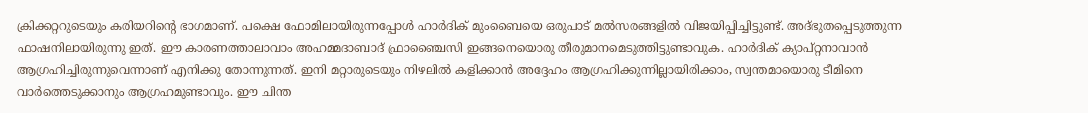ക്രിക്കറ്ററുടെയും കരിയറിന്റെ ഭാഗമാണ്. പക്ഷെ ഫോമിലായിരുന്നപ്പോള്‍ ഹാര്‍ദിക് മുംബൈയെ ഒരുപാട് മല്‍സരങ്ങളില്‍ വിജയിപ്പിച്ചിട്ടുണ്ട്. അദ്ഭുതപ്പെടുത്തുന്ന ഫാഷനിലായിരുന്നു ഇത്. ഈ കാരണത്താലാവാം അഹമ്മദാബാദ് ഫ്രാഞ്ചൈസി ഇങ്ങനെയൊരു തീരുമാനമെടുത്തിട്ടുണ്ടാവുക. ഹാര്‍ദിക് ക്യാപ്റ്റനാവാന്‍ ആഗ്രഹിച്ചിരുന്നുവെന്നാണ് എനിക്കു തോന്നുന്നത്. ഇനി മറ്റാരുടെയും നിഴലില്‍ കളിക്കാന്‍ അദ്ദേഹം ആഗ്രഹിക്കുന്നില്ലായിരിക്കാം, സ്വന്തമായൊരു ടീമിനെ വാര്‍ത്തെടുക്കാനും ആഗ്രഹമുണ്ടാവും. ഈ ചിന്ത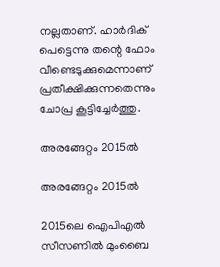നല്ലതാണ്. ഹാര്‍ദിക് പെട്ടെന്നു തന്റെ ഫോം വീണ്ടെടുക്കുമെന്നാണ് പ്രതീക്ഷിക്കുന്നതെന്നും ചോപ്ര കൂട്ടിച്ചേര്‍ത്തു.

അരങ്ങേറ്റം 2015ല്‍

അരങ്ങേറ്റം 2015ല്‍

2015ലെ ഐപിഎല്‍ സീസണില്‍ മുംബൈ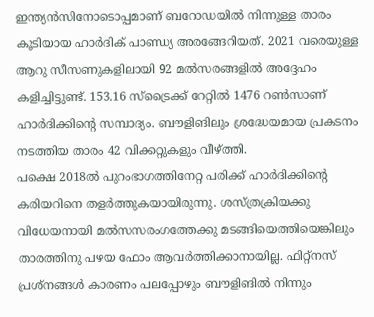ഇന്ത്യന്‍സിനോടൊപ്പമാണ് ബറോഡയില്‍ നിന്നുള്ള താരം കൂടിയായ ഹാര്‍ദിക് പാണ്ഡ്യ അരങ്ങേറിയത്. 2021 വരെയുള്ള ആറു സീസണുകളിലായി 92 മല്‍സരങ്ങളില്‍ അദ്ദേഹം കളിച്ചിട്ടുണ്ട്. 153.16 സ്‌ട്രൈക്ക് റേറ്റില്‍ 1476 റണ്‍സാണ് ഹാര്‍ദിക്കിന്റെ സമ്പാദ്യം. ബൗളിങിലും ശ്രദ്ധേയമായ പ്രകടനം നടത്തിയ താരം 42 വിക്കറ്റുകളും വീഴ്ത്തി.
പക്ഷെ 2018ല്‍ പുറംഭാഗത്തിനേറ്റ പരിക്ക് ഹാര്‍ദിക്കിന്റെ കരിയറിനെ തളര്‍ത്തുകയായിരുന്നു. ശസ്ത്രക്രിയക്കു വിധേയനായി മല്‍സസരംഗത്തേക്കു മടങ്ങിയെത്തിയെങ്കിലും താരത്തിനു പഴയ ഫോം ആവര്‍ത്തിക്കാനായില്ല. ഫിറ്റ്‌നസ് പ്രശ്‌നങ്ങള്‍ കാരണം പലപ്പോഴും ബൗളിങില്‍ നിന്നും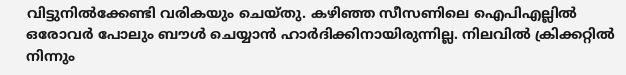വിട്ടുനില്‍ക്കേണ്ടി വരികയും ചെയ്തു. കഴിഞ്ഞ സീസണിലെ ഐപിഎല്ലില്‍ ഒരോവര്‍ പോലും ബൗള്‍ ചെയ്യാന്‍ ഹാര്‍ദിക്കിനായിരുന്നില്ല. നിലവില്‍ ക്രിക്കറ്റില്‍ നിന്നും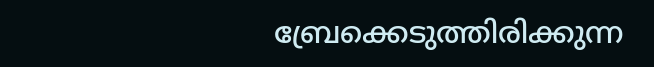ബ്രേക്കെടുത്തിരിക്കുന്ന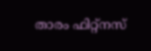താരം ഫിറ്റ്‌നസ്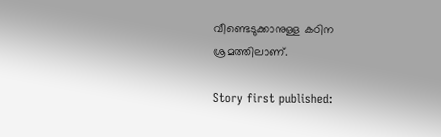വീണ്ടെടുക്കാനുള്ള കഠിന ശ്രമത്തിലാണ്.

Story first published: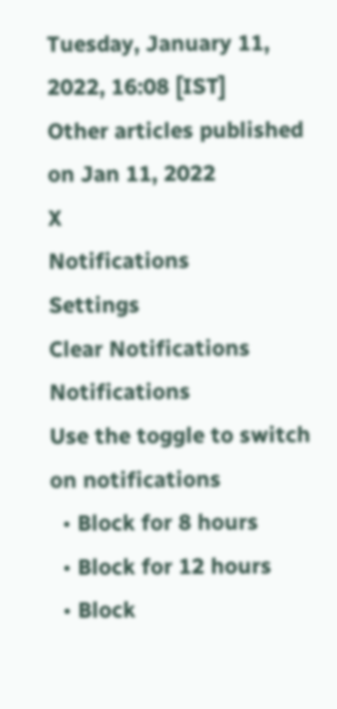Tuesday, January 11, 2022, 16:08 [IST]
Other articles published on Jan 11, 2022
X
Notifications
Settings
Clear Notifications
Notifications
Use the toggle to switch on notifications
  • Block for 8 hours
  • Block for 12 hours
  • Block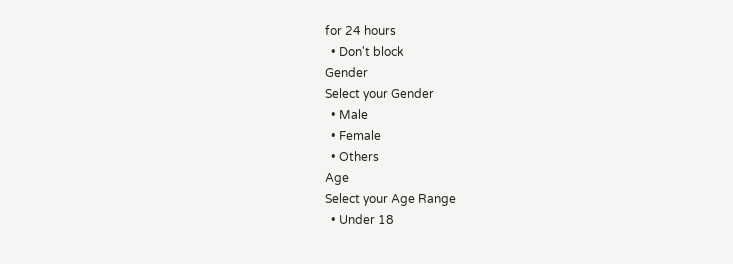for 24 hours
  • Don't block
Gender
Select your Gender
  • Male
  • Female
  • Others
Age
Select your Age Range
  • Under 18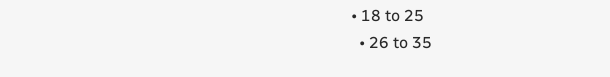• 18 to 25
  • 26 to 35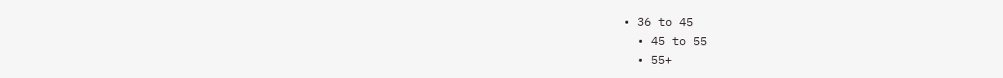• 36 to 45
  • 45 to 55
  • 55+